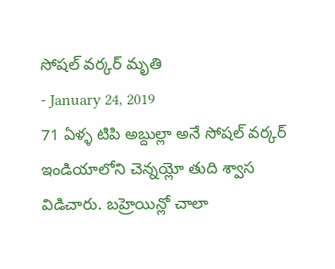సోషల్ వర్కర్ మృతి
- January 24, 2019
71 ఏళ్ళ టిపి అబ్దుల్లా అనే సోషల్ వర్కర్ ఇండియాలోని చెన్నయ్లో తుది శ్వాస విడిచారు. బహ్రెయిన్లో చాలా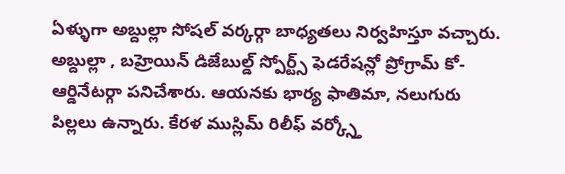ఏళ్ళుగా అబ్దుల్లా సోషల్ వర్కర్గా బాధ్యతలు నిర్వహిస్తూ వచ్చారు. అబ్దుల్లా , బహ్రెయిన్ డిజేబుల్డ్ స్పోర్ట్స్ ఫెడరేషన్లో ప్రోగ్రామ్ కో-ఆర్డినేటర్గా పనిచేశారు. ఆయనకు భార్య ఫాతిమా, నలుగురు పిల్లలు ఉన్నారు. కేరళ ముస్లిమ్ రిలీఫ్ వర్క్స్తో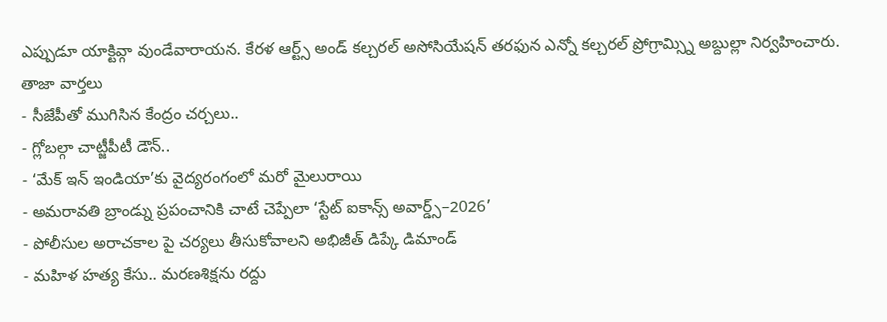ఎప్పుడూ యాక్టివ్గా వుండేవారాయన. కేరళ ఆర్ట్స్ అండ్ కల్చరల్ అసోసియేషన్ తరఫున ఎన్నో కల్చరల్ ప్రోగ్రామ్స్ని అబ్దుల్లా నిర్వహించారు.
తాజా వార్తలు
- సీజేపీతో ముగిసిన కేంద్రం చర్చలు..
- గ్లోబల్గా చాట్జీపీటీ డౌన్..
- ‘మేక్ ఇన్ ఇండియా’కు వైద్యరంగంలో మరో మైలురాయి
- అమరావతి బ్రాండ్ను ప్రపంచానికి చాటే చెప్పేలా ‘స్టేట్ ఐకాన్స్ అవార్డ్స్–2026’
- పోలీసుల అరాచకాల పై చర్యలు తీసుకోవాలని అభిజీత్ డిప్కే డిమాండ్
- మహిళ హత్య కేసు.. మరణశిక్షను రద్దు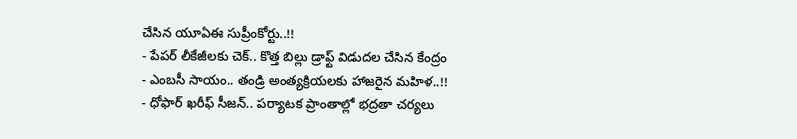చేసిన యూఏఈ సుప్రీంకోర్టు..!!
- పేపర్ లీకేజీలకు చెక్.. కొత్త బిల్లు డ్రాఫ్ట్ విడుదల చేసిన కేంద్రం
- ఎంబసీ సాయం.. తండ్రి అంత్యక్రియలకు హాజరైన మహిళ..!!
- ధోఫార్ ఖరీఫ్ సీజన్.. పర్యాటక ప్రాంతాల్లో భద్రతా చర్యలు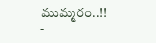ముమ్మరం..!!
-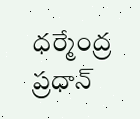ధర్మేంద్ర ప్రధాన్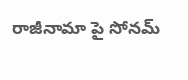రాజీనామా పై సోనమ్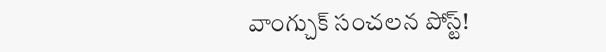వాంగ్చుక్ సంచలన పోస్ట్!